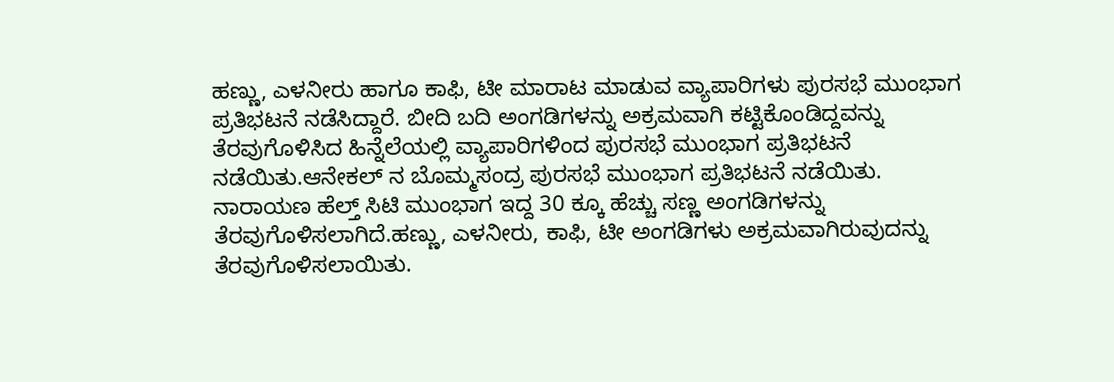ಹಣ್ಣು, ಎಳನೀರು ಹಾಗೂ ಕಾಫಿ, ಟೀ ಮಾರಾಟ ಮಾಡುವ ವ್ಯಾಪಾರಿಗಳು ಪುರಸಭೆ ಮುಂಭಾಗ ಪ್ರತಿಭಟನೆ ನಡೆಸಿದ್ದಾರೆ. ಬೀದಿ ಬದಿ ಅಂಗಡಿಗಳನ್ನು ಅಕ್ರಮವಾಗಿ ಕಟ್ಟಿಕೊಂಡಿದ್ದವನ್ನು ತೆರವುಗೊಳಿಸಿದ ಹಿನ್ನೆಲೆಯಲ್ಲಿ ವ್ಯಾಪಾರಿಗಳಿಂದ ಪುರಸಭೆ ಮುಂಭಾಗ ಪ್ರತಿಭಟನೆ ನಡೆಯಿತು.ಆನೇಕಲ್ ನ ಬೊಮ್ಮಸಂದ್ರ ಪುರಸಭೆ ಮುಂಭಾಗ ಪ್ರತಿಭಟನೆ ನಡೆಯಿತು. ನಾರಾಯಣ ಹೆಲ್ತ್ ಸಿಟಿ ಮುಂಭಾಗ ಇದ್ದ 30 ಕ್ಕೂ ಹೆಚ್ಚು ಸಣ್ಣ ಅಂಗಡಿಗಳನ್ನು ತೆರವುಗೊಳಿಸಲಾಗಿದೆ.ಹಣ್ಣು, ಎಳನೀರು, ಕಾಫಿ, ಟೀ ಅಂಗಡಿಗಳು ಅಕ್ರಮವಾಗಿರುವುದನ್ನು ತೆರವುಗೊಳಿಸಲಾಯಿತು.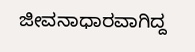ಜೀವನಾಧಾರವಾಗಿದ್ದ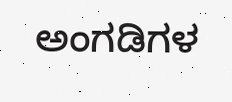ಅಂಗಡಿಗಳ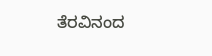ತೆರವಿನಂದ